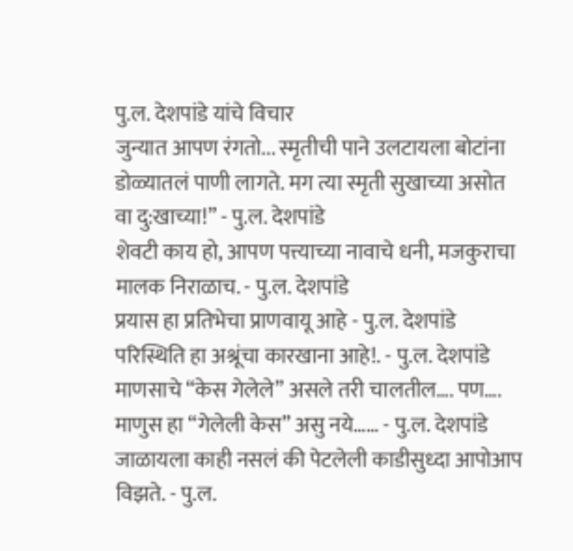पु.ल. देशपांडे यांचे विचार
जुन्यात आपण रंगतो... स्मृतीची पाने उलटायला बोटांना डोळ्यातलं पाणी लागते. मग त्या स्मृती सुखाच्या असोत वा दु:खाच्या!” - पु.ल. देशपांडे
शेवटी काय हो, आपण पत्त्याच्या नावाचे धनी, मजकुराचा मालक निराळाच. - पु.ल. देशपांडे
प्रयास हा प्रतिभेचा प्राणवायू आहे - पु.ल. देशपांडे
परिस्थिति हा अश्रूंचा कारखाना आहे!. - पु.ल. देशपांडे
माणसाचे “केस गेलेले” असले तरी चालतील…. पण…. माणुस हा “गेलेली केस” असु नये…… - पु.ल. देशपांडे
जाळायला काही नसलं की पेटलेली काडीसुध्दा आपोआप विझते. - पु.ल.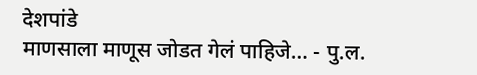देशपांडे
माणसाला माणूस जोडत गेलं पाहिजे… - पु.ल.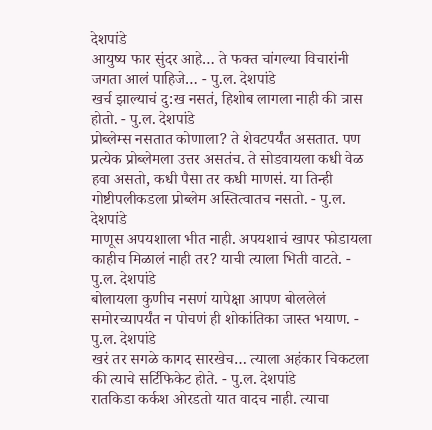देशपांडे
आयुष्य फार सुंदर आहे… ते फक्त चांगल्या विचारांनी जगता आलं पाहिजे… - पु.ल. देशपांडे
खर्च झाल्याचं दु:ख नसतं, हिशोब लागला नाही की त्रास होतो. - पु.ल. देशपांडे
प्रोब्लेम्स नसतात कोणाला? ते शेवटपर्यंत असतात. पण प्रत्येक प्रोब्लेमला उत्तर असतंच. ते सोडवायला कधी वेळ हवा असतो, कधी पैसा तर कधी माणसं. या तिन्ही गोष्टीपलीकडला प्रोब्लेम अस्तित्वातच नसतो. - पु.ल. देशपांडे
माणूस अपयशाला भीत नाही. अपयशाचं खापर फोडायला काहीच मिळालं नाही तर? याची त्याला भिती वाटते. - पु.ल. देशपांडे
बोलायला कुणीच नसणं यापेक्षा आपण बोललेलं समोरच्यापर्यंत न पोचणं ही शोकांतिका जास्त भयाण. - पु.ल. देशपांडे
खरं तर सगळे कागद सारखेच… त्याला अहंकार चिकटला की त्याचे सर्टिफिकेट होते. - पु.ल. देशपांडे
रातकिडा कर्कश ओरडतो यात वादच नाही. त्याचा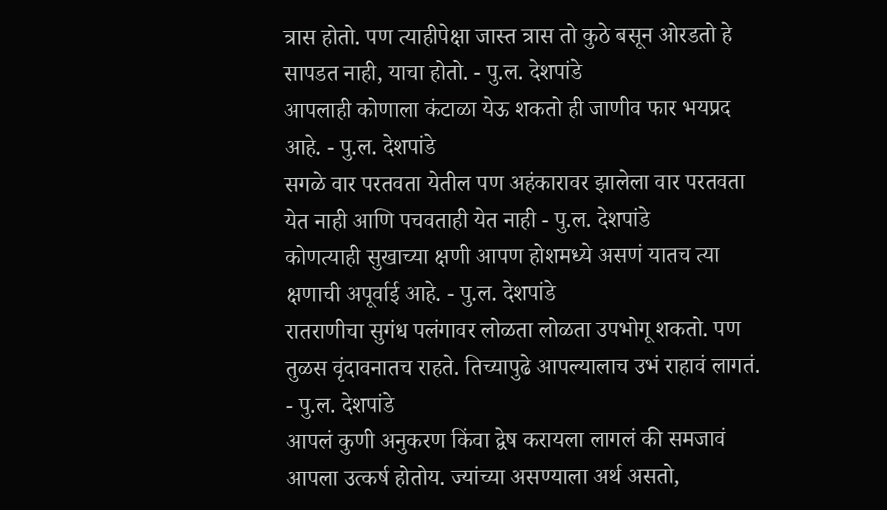त्रास होतो. पण त्याहीपेक्षा जास्त त्रास तो कुठे बसून ओरडतो हे सापडत नाही, याचा होतो. - पु.ल. देशपांडे
आपलाही कोणाला कंटाळा येऊ शकतो ही जाणीव फार भयप्रद आहे. - पु.ल. देशपांडे
सगळे वार परतवता येतील पण अहंकारावर झालेला वार परतवता येत नाही आणि पचवताही येत नाही - पु.ल. देशपांडे
कोणत्याही सुखाच्या क्षणी आपण होशमध्ये असणं यातच त्या क्षणाची अपूर्वाई आहे. - पु.ल. देशपांडे
रातराणीचा सुगंध पलंगावर लोळता लोळता उपभोगू शकतो. पण तुळस वृंदावनातच राहते. तिच्यापुढे आपल्यालाच उभं राहावं लागतं. - पु.ल. देशपांडे
आपलं कुणी अनुकरण किंवा द्वेष करायला लागलं की समजावं आपला उत्कर्ष होतोय. ज्यांच्या असण्याला अर्थ असतो,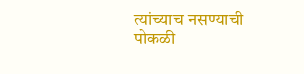त्यांच्याच नसण्याची पोकळी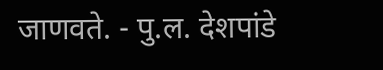जाणवते. - पु.ल. देशपांडे